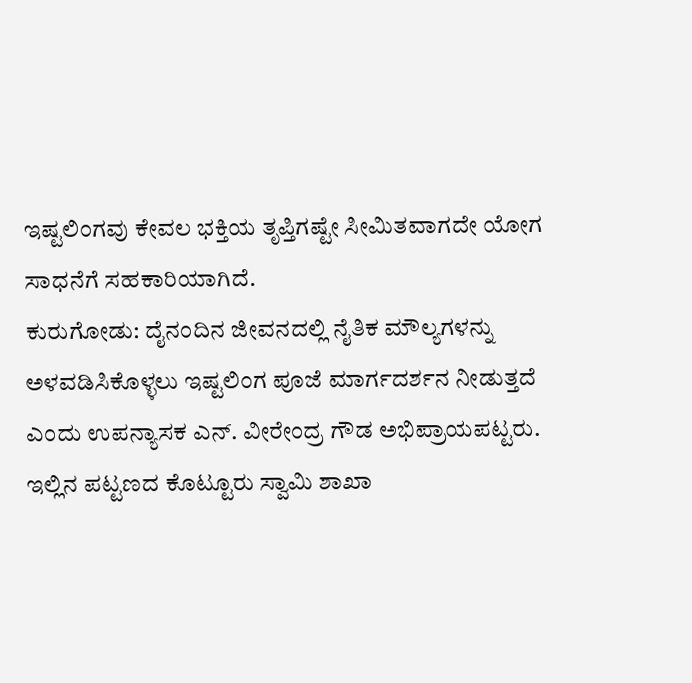ಇಷ್ಟಲಿಂಗವು ಕೇವಲ ಭಕ್ತಿಯ ತೃಪ್ತಿಗಷ್ಟೇ ಸೀಮಿತವಾಗದೇ ಯೋಗ ಸಾಧನೆಗೆ ಸಹಕಾರಿಯಾಗಿದೆ.
ಕುರುಗೋಡು: ದೈನಂದಿನ ಜೀವನದಲ್ಲಿ ನೈತಿಕ ಮೌಲ್ಯಗಳನ್ನು ಅಳವಡಿಸಿಕೊಳ್ಳಲು ಇಷ್ಟಲಿಂಗ ಪೂಜೆ ಮಾರ್ಗದರ್ಶನ ನೀಡುತ್ತದೆ ಎಂದು ಉಪನ್ಯಾಸಕ ಎನ್. ವೀರೇಂದ್ರ ಗೌಡ ಅಭಿಪ್ರಾಯಪಟ್ಟರು.
ಇಲ್ಲಿನ ಪಟ್ಟಣದ ಕೊಟ್ಟೂರು ಸ್ವಾಮಿ ಶಾಖಾ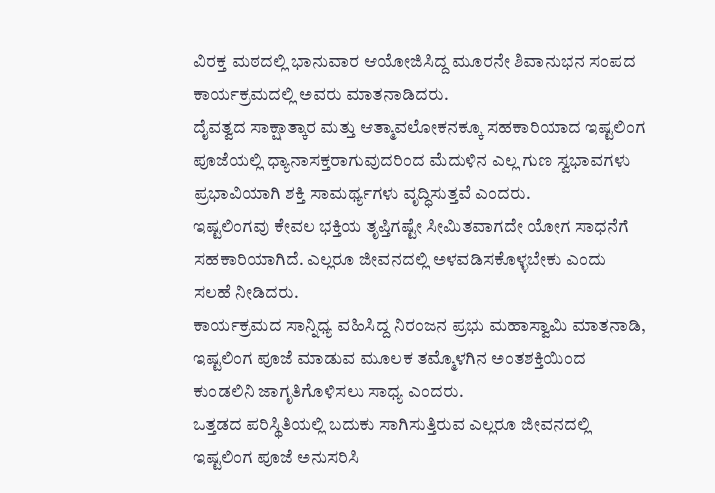ವಿರಕ್ತ ಮಠದಲ್ಲಿ ಭಾನುವಾರ ಆಯೋಜಿಸಿದ್ದ ಮೂರನೇ ಶಿವಾನುಭನ ಸಂಪದ ಕಾರ್ಯಕ್ರಮದಲ್ಲಿ ಅವರು ಮಾತನಾಡಿದರು.
ದೈವತ್ವದ ಸಾಕ್ಷಾತ್ಕಾರ ಮತ್ತು ಆತ್ಮಾವಲೋಕನಕ್ಕೂ ಸಹಕಾರಿಯಾದ ಇಷ್ಟಲಿಂಗ ಪೂಜೆಯಲ್ಲಿ ಧ್ಯಾನಾಸಕ್ತರಾಗುವುದರಿಂದ ಮೆದುಳಿನ ಎಲ್ಲ ಗುಣ ಸ್ವಭಾವಗಳು ಪ್ರಭಾವಿಯಾಗಿ ಶಕ್ತಿ ಸಾಮರ್ಥ್ಯಗಳು ವೃದ್ಧಿಸುತ್ತವೆ ಎಂದರು.
ಇಷ್ಟಲಿಂಗವು ಕೇವಲ ಭಕ್ತಿಯ ತೃಪ್ತಿಗಷ್ಟೇ ಸೀಮಿತವಾಗದೇ ಯೋಗ ಸಾಧನೆಗೆ ಸಹಕಾರಿಯಾಗಿದೆ. ಎಲ್ಲರೂ ಜೀವನದಲ್ಲಿ ಅಳವಡಿಸಕೊಳ್ಳಬೇಕು ಎಂದು ಸಲಹೆ ನೀಡಿದರು.
ಕಾರ್ಯಕ್ರಮದ ಸಾನ್ನಿಧ್ಯ ವಹಿಸಿದ್ದ ನಿರಂಜನ ಪ್ರಭು ಮಹಾಸ್ವಾಮಿ ಮಾತನಾಡಿ, ಇಷ್ಟಲಿಂಗ ಪೂಜೆ ಮಾಡುವ ಮೂಲಕ ತಮ್ಮೊಳಗಿನ ಅಂತಶಕ್ತಿಯಿಂದ ಕುಂಡಲಿನಿ ಜಾಗೃತಿಗೊಳಿಸಲು ಸಾಧ್ಯ ಎಂದರು.
ಒತ್ತಡದ ಪರಿಸ್ಥಿತಿಯಲ್ಲಿ ಬದುಕು ಸಾಗಿಸುತ್ತಿರುವ ಎಲ್ಲರೂ ಜೀವನದಲ್ಲಿ ಇಷ್ಟಲಿಂಗ ಪೂಜೆ ಅನುಸರಿಸಿ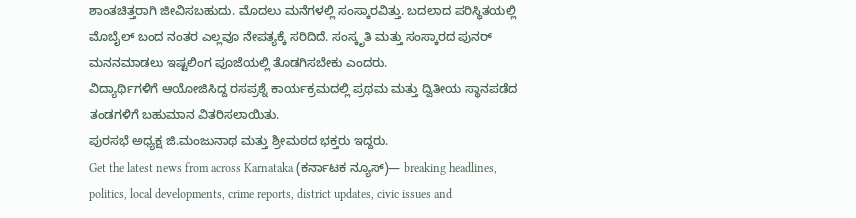ಶಾಂತಚಿತ್ತರಾಗಿ ಜೀವಿಸಬಹುದು. ಮೊದಲು ಮನೆಗಳಲ್ಲಿ ಸಂಸ್ಕಾರವಿತ್ತು. ಬದಲಾದ ಪರಿಸ್ಥಿತಯಲ್ಲಿ ಮೊಬೈಲ್ ಬಂದ ನಂತರ ಎಲ್ಲವೂ ನೇಪತ್ಯಕ್ಕೆ ಸರಿದಿದೆ. ಸಂಸ್ಕೃತಿ ಮತ್ತು ಸಂಸ್ಕಾರದ ಪುನರ್ ಮನನಮಾಡಲು ಇಷ್ಟಲಿಂಗ ಪೂಜೆಯಲ್ಲಿ ತೊಡಗಿಸಬೇಕು ಎಂದರು.
ವಿದ್ಯಾರ್ಥಿಗಳಿಗೆ ಆಯೋಜಿಸಿದ್ದ ರಸಪ್ರಶ್ನೆ ಕಾರ್ಯಕ್ರಮದಲ್ಲಿ ಪ್ರಥಮ ಮತ್ತು ದ್ವಿತೀಯ ಸ್ಥಾನಪಡೆದ ತಂಡಗಳಿಗೆ ಬಹುಮಾನ ವಿತರಿಸಲಾಯಿತು.
ಪುರಸಭೆ ಅಧ್ಯಕ್ಷ ಜಿ.ಮಂಜುನಾಥ ಮತ್ತು ಶ್ರೀಮಠದ ಭಕ್ತರು ಇದ್ದರು.
Get the latest news from across Karnataka (ಕರ್ನಾಟಕ ನ್ಯೂಸ್)— breaking headlines, politics, local developments, crime reports, district updates, civic issues and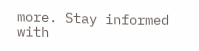more. Stay informed with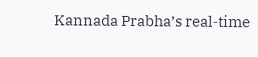Kannada Prabha’s real‑time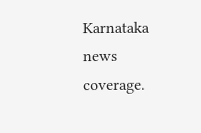Karnataka news coverage.